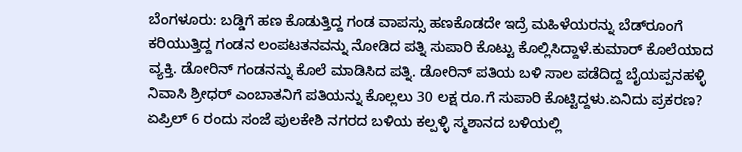ಬೆಂಗಳೂರು: ಬಡ್ಡಿಗೆ ಹಣ ಕೊಡುತ್ತಿದ್ದ ಗಂಡ ವಾಪಸ್ಸು ಹಣಕೊಡದೇ ಇದ್ರೆ ಮಹಿಳೆಯರನ್ನು ಬೆಡ್‍ರೂಂಗೆ ಕರಿಯುತ್ತಿದ್ದ ಗಂಡನ ಲಂಪಟತನವನ್ನು ನೋಡಿದ ಪತ್ನಿ ಸುಪಾರಿ ಕೊಟ್ಟು ಕೊಲ್ಲಿಸಿದ್ದಾಳೆ.ಕುಮಾರ್ ಕೊಲೆಯಾದ ವ್ಯಕ್ತಿ. ಡೋರಿನ್ ಗಂಡನನ್ನು ಕೊಲೆ ಮಾಡಿಸಿದ ಪತ್ನಿ. ಡೋರಿನ್ ಪತಿಯ ಬಳಿ ಸಾಲ ಪಡೆದಿದ್ದ ಬೈಯಪ್ಪನಹಳ್ಳಿ ನಿವಾಸಿ ಶ್ರೀಧರ್ ಎಂಬಾತನಿಗೆ ಪತಿಯನ್ನು ಕೊಲ್ಲಲು 30 ಲಕ್ಷ ರೂ.ಗೆ ಸುಪಾರಿ ಕೊಟ್ಟಿದ್ದಳು.ಏನಿದು ಪ್ರಕರಣ?
ಏಪ್ರಿಲ್ 6 ರಂದು ಸಂಜೆ ಪುಲಕೇಶಿ ನಗರದ ಬಳಿಯ ಕಲ್ಪಳ್ಳಿ ಸ್ಮಶಾನದ ಬಳಿಯಲ್ಲಿ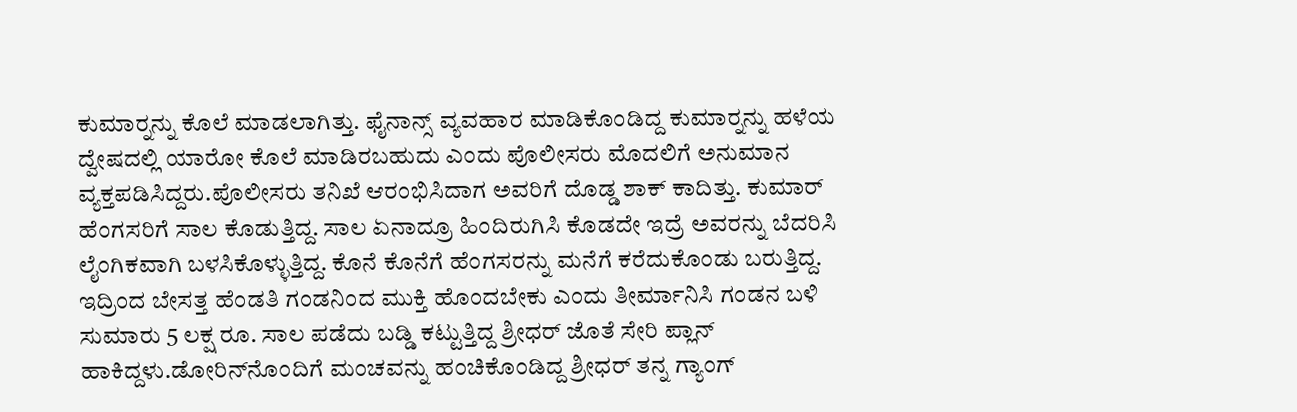ಕುಮಾರ್‍ನನ್ನು ಕೊಲೆ ಮಾಡಲಾಗಿತ್ತು. ಫೈನಾನ್ಸ್ ವ್ಯವಹಾರ ಮಾಡಿಕೊಂಡಿದ್ದ ಕುಮಾರ್‍ನನ್ನು ಹಳೆಯ ದ್ವೇಷದಲ್ಲಿ ಯಾರೋ ಕೊಲೆ ಮಾಡಿರಬಹುದು ಎಂದು ಪೊಲೀಸರು ಮೊದಲಿಗೆ ಅನುಮಾನ ವ್ಯಕ್ತಪಡಿಸಿದ್ದರು.ಪೊಲೀಸರು ತನಿಖೆ ಆರಂಭಿಸಿದಾಗ ಅವರಿಗೆ ದೊಡ್ಡ ಶಾಕ್ ಕಾದಿತ್ತು. ಕುಮಾರ್ ಹೆಂಗಸರಿಗೆ ಸಾಲ ಕೊಡುತ್ತಿದ್ದ. ಸಾಲ ಏನಾದ್ರೂ ಹಿಂದಿರುಗಿಸಿ ಕೊಡದೇ ಇದ್ರೆ ಅವರನ್ನು ಬೆದರಿಸಿ ಲೈಂಗಿಕವಾಗಿ ಬಳಸಿಕೊಳ್ಳುತ್ತಿದ್ದ. ಕೊನೆ ಕೊನೆಗೆ ಹೆಂಗಸರನ್ನು ಮನೆಗೆ ಕರೆದುಕೊಂಡು ಬರುತ್ತಿದ್ದ. ಇದ್ರಿಂದ ಬೇಸತ್ತ ಹೆಂಡತಿ ಗಂಡನಿಂದ ಮುಕ್ತಿ ಹೊಂದಬೇಕು ಎಂದು ತೀರ್ಮಾನಿಸಿ ಗಂಡನ ಬಳಿ ಸುಮಾರು 5 ಲಕ್ಷ ರೂ. ಸಾಲ ಪಡೆದು ಬಡ್ಡಿ ಕಟ್ಟುತ್ತಿದ್ದ ಶ್ರೀಧರ್ ಜೊತೆ ಸೇರಿ ಪ್ಲಾನ್ ಹಾಕಿದ್ದಳು.ಡೋರಿನ್‍ನೊಂದಿಗೆ ಮಂಚವನ್ನು ಹಂಚಿಕೊಂಡಿದ್ದ ಶ್ರೀಧರ್ ತನ್ನ ಗ್ಯಾಂಗ್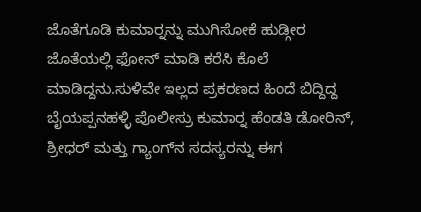ಜೊತೆಗೂಡಿ ಕುಮಾರ್‍ನನ್ನು ಮುಗಿಸೋಕೆ ಹುಡ್ಗೀರ ಜೊತೆಯಲ್ಲಿ ಫೋನ್ ಮಾಡಿ ಕರೆಸಿ ಕೊಲೆ ಮಾಡಿದ್ದನು.ಸುಳಿವೇ ಇಲ್ಲದ ಪ್ರಕರಣದ ಹಿಂದೆ ಬಿದ್ದಿದ್ದ ಬೈಯಪ್ಪನಹಳ್ಳಿ ಪೊಲೀಸ್ರು ಕುಮಾರ್‍ನ ಹೆಂಡತಿ ಡೋರಿನ್, ಶ್ರೀಧರ್ ಮತ್ತು ಗ್ಯಾಂಗ್‍ನ ಸದಸ್ಯರನ್ನು ಈಗ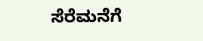ಸೆರೆಮನೆಗೆ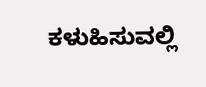ಕಳುಹಿಸುವಲ್ಲಿ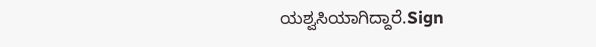ಯಶ್ವಸಿಯಾಗಿದ್ದಾರೆ.Sign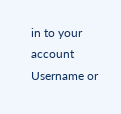in to your account
Username or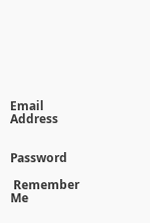Email Address


Password

 Remember Me